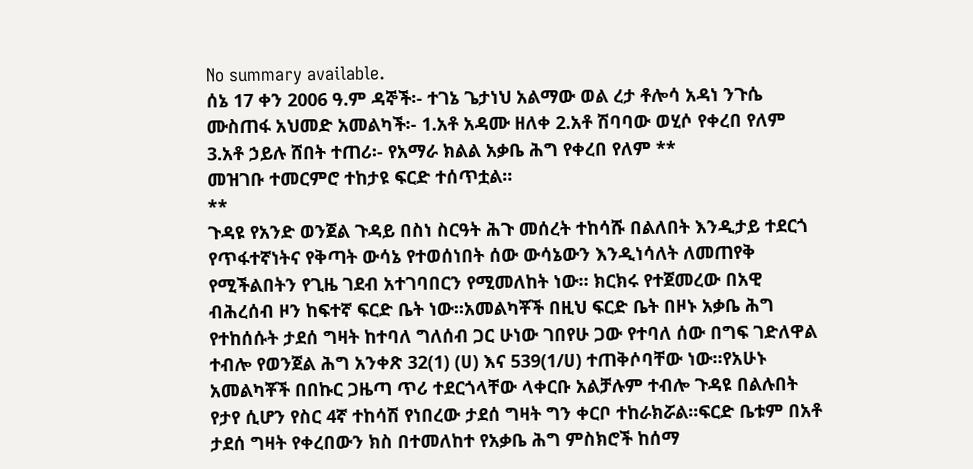No summary available.
ሰኔ 17 ቀን 2006 ዓ.ም ዳኞች፡- ተገኔ ጌታነህ አልማው ወል ረታ ቶሎሳ አዳነ ንጉሴ ሙስጠፋ አህመድ አመልካች፡- 1.አቶ አዳሙ ዘለቀ 2.አቶ ሽባባው ወሂሶ የቀረበ የለም 3.አቶ ኃይሉ ሸበት ተጠሪ፡- የአማራ ክልል አቃቤ ሕግ የቀረበ የለም **
መዝገቡ ተመርምሮ ተከታዩ ፍርድ ተሰጥቷል።
**
ጉዳዩ የአንድ ወንጀል ጉዳይ በስነ ስርዓት ሕጉ መሰረት ተከሳሹ በልለበት እንዲታይ ተደርጎ የጥፋተኛነትና የቅጣት ውሳኔ የተወሰነበት ሰው ውሳኔውን እንዲነሳለት ለመጠየቅ የሚችልበትን የጊዜ ገደብ አተገባበርን የሚመለከት ነው። ክርክሩ የተጀመረው በአዊ ብሕረሰብ ዞን ከፍተኛ ፍርድ ቤት ነው።አመልካቾች በዚህ ፍርድ ቤት በዞኑ አቃቤ ሕግ የተከሰሱት ታደሰ ግዛት ከተባለ ግለሰብ ጋር ሁነው ገበየሁ ጋው የተባለ ሰው በግፍ ገድለዋል ተብሎ የወንጀል ሕግ አንቀጽ 32(1) (ሀ) እና 539(1/ሀ) ተጠቅሶባቸው ነው።የአሁኑ አመልካቾች በበኩር ጋዜጣ ጥሪ ተደርጎላቸው ላቀርቡ አልቻሉም ተብሎ ጉዳዩ በልሉበት የታየ ሲሆን የስር 4ኛ ተከሳሽ የነበረው ታደሰ ግዛት ግን ቀርቦ ተከራክሯል።ፍርድ ቤቱም በአቶ ታደሰ ግዛት የቀረበውን ክስ በተመለከተ የአቃቤ ሕግ ምስክሮች ከሰማ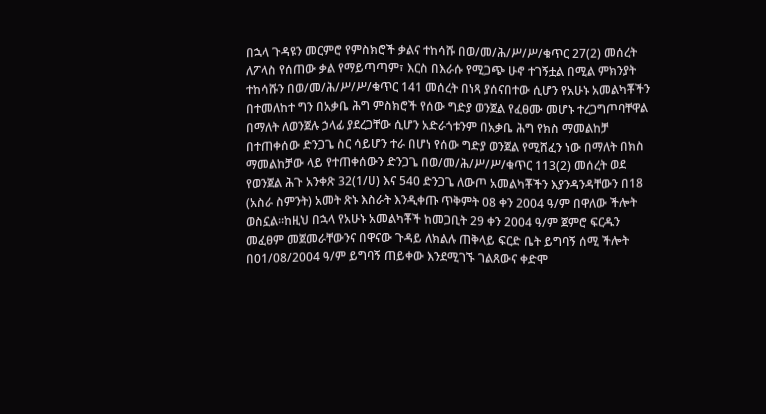በኋላ ጉዳዩን መርምሮ የምስክሮች ቃልና ተከሳሹ በወ/መ/ሕ/ሥ/ሥ/ቁጥር 27(2) መሰረት ለፖላስ የሰጠው ቃል የማይጣጣም፣ እርስ በእራሱ የሚጋጭ ሁኖ ተገኝቷል በሚል ምክንያት ተከሳሹን በወ/መ/ሕ/ሥ/ሥ/ቁጥር 141 መሰረት በነጻ ያሰናበተው ሲሆን የአሁኑ አመልካቾችን በተመለከተ ግን በአቃቤ ሕግ ምስክሮች የሰው ግድያ ወንጀል የፈፀሙ መሆኑ ተረጋግጦባቸዋል በማለት ለወንጀሉ ኃላፊ ያደረጋቸው ሲሆን አድራጎቱንም በአቃቤ ሕግ የክስ ማመልከቻ በተጠቀሰው ድንጋጌ ስር ሳይሆን ተራ በሆነ የሰው ግድያ ወንጀል የሚሸፈን ነው በማለት በክስ ማመልከቻው ላይ የተጠቀሰውን ድንጋጌ በወ/መ/ሕ/ሥ/ሥ/ቁጥር 113(2) መሰረት ወደ የወንጀል ሕጉ አንቀጽ 32(1/ሀ) እና 540 ድንጋጌ ለውጦ አመልካቾችን እያንዳንዳቸውን በ18 (አስራ ስምንት) አመት ጽኑ እስራት እንዲቀጡ ጥቅምት 08 ቀን 2004 ዓ/ም በዋለው ችሎት ወስኗል።ከዚህ በኋላ የአሁኑ አመልካቾች ከመጋቢት 29 ቀን 2004 ዓ/ም ጀምሮ ፍርዱን መፈፀም መጀመራቸውንና በዋናው ጉዳይ ለክልሉ ጠቅላይ ፍርድ ቤት ይግባኝ ሰሚ ችሎት በ01/08/2004 ዓ/ም ይግባኝ ጠይቀው እንደሚገኙ ገልጸውና ቀድሞ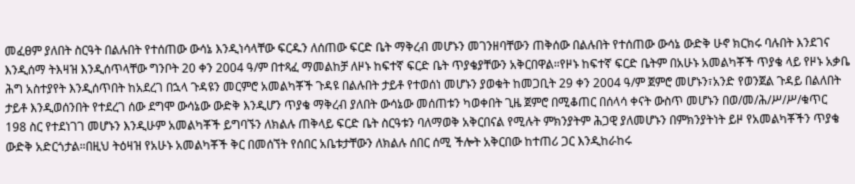መፈፀም ያለበት ስርዓት በልሉበት የተሰጠው ውሳኔ እንዲነሳላቸው ፍርዱን ለሰጠው ፍርድ ቤት ማቅረብ መሆኑን መገንዘባቸውን ጠቅሰው በልሉበት የተሰጠው ውሳኔ ውድቅ ሁኖ ክርክሩ ባሉበት እንደገና እንዲሰማ ትእዛዝ እንዲሰጥላቸው ግንቦት 20 ቀን 2004 ዓ/ም በተጻፈ ማመልከቻ ለዞኑ ከፍተኛ ፍርድ ቤት ጥያቄያቸውን አቅርበዋል።የዞኑ ከፍተኛ ፍርድ ቤትም በአሁኑ አመልካቾች ጥያቄ ላይ የዞኑ አቃቤ ሕግ አስተያየት እንዲሰጥበት ከአደረገ በኋላ ጉዳዩን መርምሮ አመልካቾች ጉዳዩ በልሉበት ታይቶ የተወሰነ መሆኑን ያወቁት ከመጋቢት 29 ቀን 2004 ዓ/ም ጀምሮ መሆኑን፣አንድ የወንጀል ጉዳይ በልለበት ታይቶ እንዲወሰንበት የተደረገ ሰው ደግሞ ውሳኔው ውድቅ እንዲሆን ጥያቄ ማቅረብ ያለበት ውሳኔው መሰጠቱን ካወቀበት ጊዜ ጀምሮ በሚቆጠር በሰላሳ ቀናት ውስጥ መሆኑን በወ/መ/ሕ/ሥ/ሥ/ቁጥር 198 ስር የተደነገገ መሆኑን እንዲሁም አመልካቾች ይግባኙን ለክልሉ ጠቅላይ ፍርድ ቤት ስርዓቱን ባለማወቅ አቅርበናል የሚሉት ምክንያትም ሕጋዊ ያለመሆኑን በምክንያትነት ይዞ የአመልካቾችን ጥያቄ ውድቅ አድርጎታል።በዚህ ትዕዛዝ የአሁኑ አመልካቾች ቅር በመሰኘት የሰበር አቤቱታቸውን ለክልሉ ሰበር ሰሚ ችሎት አቅርበው ከተጠሪ ጋር እንዲከራከሩ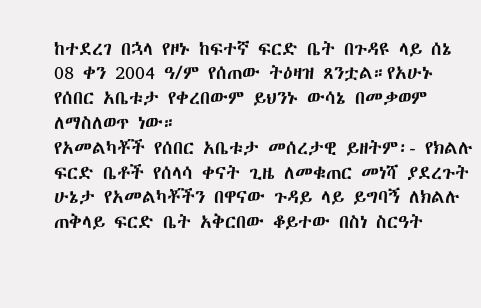ከተደረገ በኋላ የዞኑ ከፍተኛ ፍርድ ቤት በጉዳዩ ላይ ሰኔ 08 ቀን 2004 ዓ/ም የሰጠው ትዕዛዝ ጸንቷል።የአሁኑ የሰበር አቤቱታ የቀረበውም ይህንኑ ውሳኔ በመቃወም ለማስለወጥ ነው።
የአመልካቾች የሰበር አቤቱታ መሰረታዊ ይዘትም፡- የክልሉ ፍርድ ቤቶች የሰላሳ ቀናት ጊዜ ለመቁጠር መነሻ ያደረጉት ሁኔታ የአመልካቾችን በዋናው ጉዳይ ላይ ይግባኝ ለክልሉ ጠቅላይ ፍርድ ቤት አቅርበው ቆይተው በስነ ስርዓት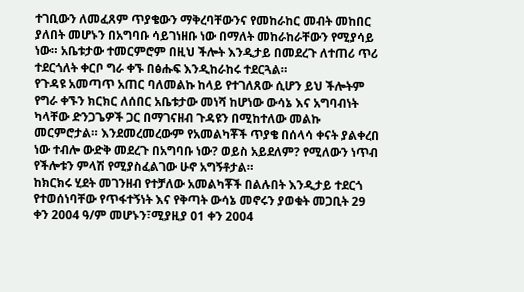ተገቢውን ለመፈጸም ጥያቄውን ማቅረባቸውንና የመከራከር መብት መከበር ያለበት መሆኑን በአግባቡ ሳይገነዘቡ ነው በማለት መከራከራቸውን የሚያሳይ ነው። አቤቱታው ተመርምሮም በዚህ ችሎት እንዲታይ በመደረጉ ለተጠሪ ጥሪ ተደርጎለት ቀርቦ ግራ ቀኙ በፅሑፍ እንዲከራከሩ ተደርጓል።
የጉዳዩ አመጣጥ አጠር ባለመልኩ ከላይ የተገለጸው ሲሆን ይህ ችሎትም የግራ ቀኙን ክርክር ለሰበር አቤቱታው መነሻ ከሆነው ውሳኔ እና አግባብነት ካላቸው ድንጋጌዎች ጋር በማገናዘብ ጉዳዩን በሚከተለው መልኩ መርምሮታል። እንደመረመረውም የአመልካቾች ጥያቄ በሰላሳ ቀናት ያልቀረበ ነው ተብሎ ውድቅ መደረጉ በአግባቡ ነው? ወይስ አይደለም? የሚለውን ነጥብ የችሎቱን ምላሽ የሚያስፈልገው ሁኖ አግኝቶታል።
ከክርክሩ ሂደት መገንዘብ የተቻለው አመልካቾች በልሉበት እንዲታይ ተደርጎ የተወሰነባቸው የጥፋተኝነት እና የቅጣት ውሳኔ መኖሩን ያወቁት መጋቢት 29 ቀን 2004 ዓ/ም መሆኑን፣ሚያዚያ 01 ቀን 2004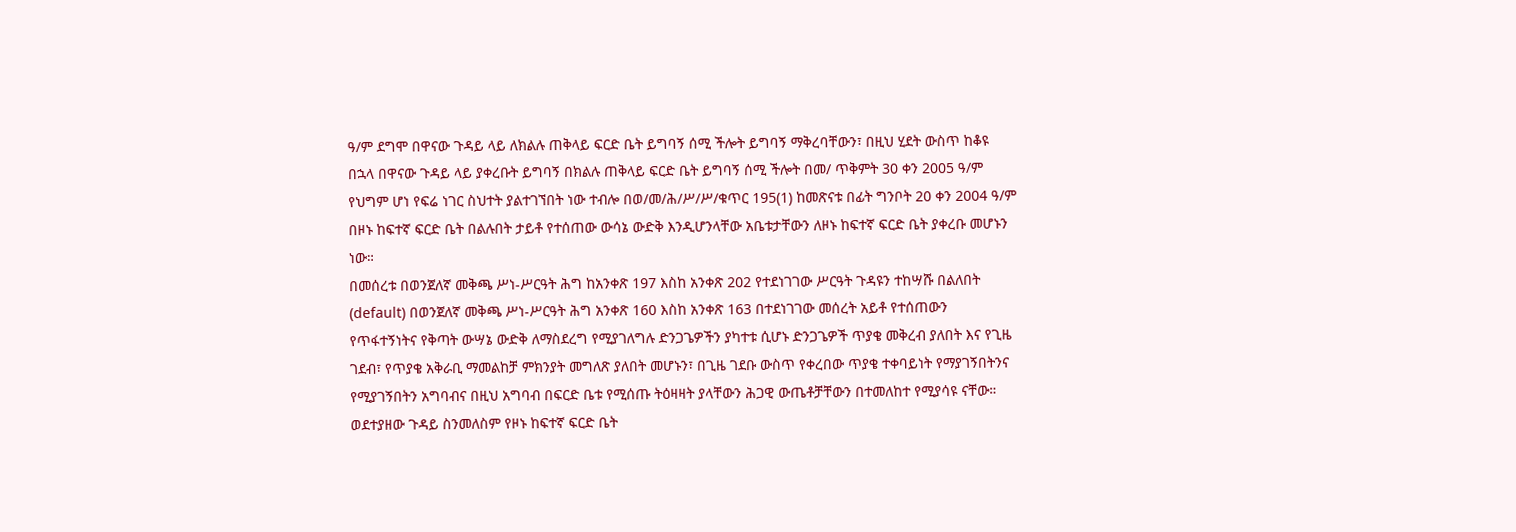ዓ/ም ደግሞ በዋናው ጉዳይ ላይ ለክልሉ ጠቅላይ ፍርድ ቤት ይግባኝ ሰሚ ችሎት ይግባኝ ማቅረባቸውን፣ በዚህ ሂደት ውስጥ ከቆዩ በኋላ በዋናው ጉዳይ ላይ ያቀረቡት ይግባኝ በክልሉ ጠቅላይ ፍርድ ቤት ይግባኝ ሰሚ ችሎት በመ/ ጥቅምት 30 ቀን 2005 ዓ/ም የህግም ሆነ የፍሬ ነገር ስህተት ያልተገኘበት ነው ተብሎ በወ/መ/ሕ/ሥ/ሥ/ቁጥር 195(1) ከመጽናቱ በፊት ግንቦት 20 ቀን 2004 ዓ/ም በዞኑ ከፍተኛ ፍርድ ቤት በልሉበት ታይቶ የተሰጠው ውሳኔ ውድቅ እንዲሆንላቸው አቤቱታቸውን ለዞኑ ከፍተኛ ፍርድ ቤት ያቀረቡ መሆኑን ነው።
በመሰረቱ በወንጀለኛ መቅጫ ሥነ-ሥርዓት ሕግ ከአንቀጽ 197 እስከ አንቀጽ 202 የተደነገገው ሥርዓት ጉዳዩን ተከሣሹ በልለበት (default) በወንጀለኛ መቅጫ ሥነ-ሥርዓት ሕግ አንቀጽ 160 እስከ አንቀጽ 163 በተደነገገው መሰረት አይቶ የተሰጠውን የጥፋተኝነትና የቅጣት ውሣኔ ውድቅ ለማስደረግ የሚያገለግሉ ድንጋጌዎችን ያካተቱ ሲሆኑ ድንጋጌዎች ጥያቄ መቅረብ ያለበት እና የጊዜ ገደብ፣ የጥያቄ አቅራቢ ማመልከቻ ምክንያት መግለጽ ያለበት መሆኑን፣ በጊዜ ገደቡ ውስጥ የቀረበው ጥያቄ ተቀባይነት የማያገኝበትንና የሚያገኝበትን አግባብና በዚህ አግባብ በፍርድ ቤቱ የሚሰጡ ትዕዛዛት ያላቸውን ሕጋዊ ውጤቶቻቸውን በተመለከተ የሚያሳዩ ናቸው።
ወደተያዘው ጉዳይ ስንመለስም የዞኑ ከፍተኛ ፍርድ ቤት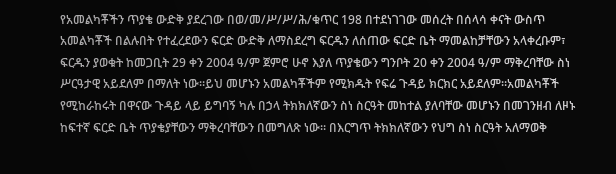የአመልካቾችን ጥያቄ ውድቅ ያደረገው በወ/መ/ሥ/ሥ/ሕ/ቁጥር 198 በተደነገገው መሰረት በሰላሳ ቀናት ውስጥ አመልካቾች በልሉበት የተፈረደውን ፍርድ ውድቅ ለማስደረግ ፍርዱን ለሰጠው ፍርድ ቤት ማመልከቻቸውን አላቀረቡም፣ ፍርዱን ያወቁት ከመጋቢት 29 ቀን 2004 ዓ/ም ጀምሮ ሁኖ እያለ ጥያቄውን ግንቦት 20 ቀን 2004 ዓ/ም ማቅረባቸው ስነ ሥርዓታዊ አይደለም በማለት ነው።ይህ መሆኑን አመልካቾችም የሚክዱት የፍሬ ጉዳይ ክርክር አይደለም።አመልካቾች የሚከራከሩት በዋናው ጉዳይ ላይ ይግባኝ ካሉ በኃላ ትክክለኛውን ስነ ስርዓት መከተል ያለባቸው መሆኑን በመገንዘብ ለዞኑ ከፍተኛ ፍርድ ቤት ጥያቄያቸውን ማቅረባቸውን በመግለጽ ነው። በእርግጥ ትክክለኛውን የህግ ስነ ስርዓት አለማወቅ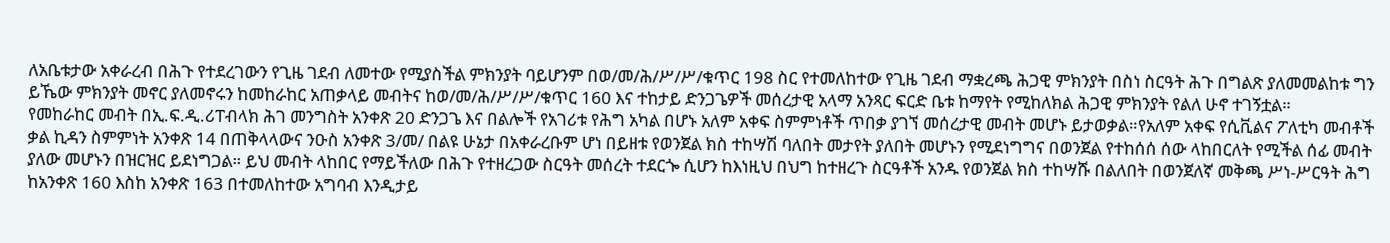ለአቤቱታው አቀራረብ በሕጉ የተደረገውን የጊዜ ገደብ ለመተው የሚያስችል ምክንያት ባይሆንም በወ/መ/ሕ/ሥ/ሥ/ቁጥር 198 ስር የተመለከተው የጊዜ ገደብ ማቋረጫ ሕጋዊ ምክንያት በስነ ስርዓት ሕጉ በግልጽ ያለመመልከቱ ግን ይኼው ምክንያት መኖር ያለመኖሩን ከመከራከር አጠቃላይ መብትና ከወ/መ/ሕ/ሥ/ሥ/ቁጥር 160 እና ተከታይ ድንጋጌዎች መሰረታዊ አላማ አንጻር ፍርድ ቤቱ ከማየት የሚከለክል ሕጋዊ ምክንያት የልለ ሁኖ ተገኝቷል።
የመከራከር መብት በኢ.ፍ.ዲ.ሪፐብላክ ሕገ መንግስት አንቀጽ 20 ድንጋጌ እና በልሎች የአገሪቱ የሕግ አካል በሆኑ አለም አቀፍ ስምምነቶች ጥበቃ ያገኘ መሰረታዊ መብት መሆኑ ይታወቃል።የአለም አቀፍ የሲቪልና ፖለቲካ መብቶች ቃል ኪዳን ስምምነት አንቀጽ 14 በጠቅላላውና ንዑስ አንቀጽ 3/መ/ በልዩ ሁኔታ በአቀራረቡም ሆነ በይዘቱ የወንጀል ክስ ተከሣሽ ባለበት መታየት ያለበት መሆኑን የሚደነግግና በወንጀል የተከሰሰ ሰው ላከበርለት የሚችል ሰፊ መብት ያለው መሆኑን በዝርዝር ይደነግጋል። ይህ መብት ላከበር የማይችለው በሕጉ የተዘረጋው ስርዓት መሰረት ተደርጐ ሲሆን ከእነዚህ በህግ ከተዘረጉ ስርዓቶች አንዱ የወንጀል ክስ ተከሣሹ በልለበት በወንጀለኛ መቅጫ ሥነ-ሥርዓት ሕግ ከአንቀጽ 160 እስከ አንቀጽ 163 በተመለከተው አግባብ እንዲታይ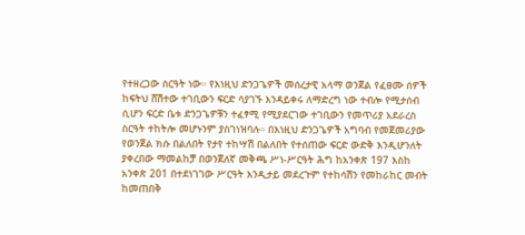የተዘረጋው ስርዓት ነው። የእነዚህ ድንጋጌዎች መሰረታዊ አላማ ወንጀል የፈፀሙ ሰዎች ከፍትህ ሸሽተው ተገቢውን ፍርድ ሳያገኙ እንዳይቀሩ ለማድረግ ነው ተብሎ የሚታሰብ ሲሆን ፍርድ ቤቱ ድንጋጌዎቹን ተፈፃሚ የሚያደርገው ተገቢውን የመጥሪያ አደራረስ ስርዓት ተከትሎ መሆኑንም ያስገነዝባሉ። በእነዚህ ድንጋጌዎች አግባብ የመጀመሪያው የወንጀል ክሱ በልለበት የታየ ተከሣሽ በልለበት የተሰጠው ፍርድ ውድቅ እንዲሆንለት ያቀረበው ማመልከቻ በወንጀለኛ መቅጫ ሥነ-ሥርዓት ሕግ ከአንቀጽ 197 እስከ አንቀጽ 201 በተደነገገው ሥርዓት እንዲታይ መደረጉም የተከሳሽን የመከራከር መብት ከመጠበቅ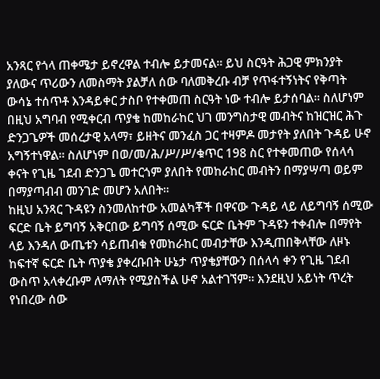አንጻር የጎላ ጠቀሜታ ይኖረዋል ተብሎ ይታመናል። ይህ ስርዓት ሕጋዊ ምክንያት ያለውና ጥሪውን ለመስማት ያልቻለ ሰው ባለመቅረቡ ብቻ የጥፋተኝነትና የቅጣት ውሳኔ ተሰጥቶ እንዳይቀር ታስቦ የተቀመጠ ስርዓት ነው ተብሎ ይታሰባል። ስለሆነም በዚህ አግባብ የሚቀርብ ጥያቄ ከመከራከር ህገ መንግስታዊ መብትና ከዝርዝር ሕጉ ድንጋጌዎች መሰረታዊ አላማ፣ ይዘትና መንፈስ ጋር ተዛምዶ መታየት ያለበት ጉዳይ ሁኖ አግኝተነዋል። ስለሆነም በወ/መ/ሕ/ሥ/ሥ/ቁጥር 198 ስር የተቀመጠው የሰላሳ ቀናት የጊዜ ገደብ ድንጋጌ መተርጎም ያለበት የመከራከር መብትን በማያሣጣ ወይም በማያጣብብ መንገድ መሆን አለበት።
ከዚህ አንጻር ጉዳዩን ስንመለከተው አመልካቾች በዋናው ጉዳይ ላይ ለይግባኝ ሰሚው ፍርድ ቤት ይግባኝ አቅርበው ይግባኝ ሰሚው ፍርድ ቤትም ጉዳዩን ተቀብሎ በማየት ላይ እንዳለ ውጤቱን ሳይጠብቁ የመከራከር መብታቸው እንዲጠበቅላቸው ለዞኑ ከፍተኛ ፍርድ ቤት ጥያቄ ያቀረቡበት ሁኔታ ጥያቄያቸውን በሰላሳ ቀን የጊዜ ገደብ ውስጥ አላቀረቡም ለማለት የሚያስችል ሁኖ አልተገኘም። እንደዚህ አይነት ጥረት የነበረው ሰው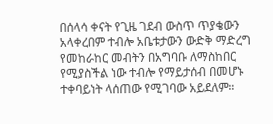በሰላሳ ቀናት የጊዜ ገደብ ውስጥ ጥያቄውን አላቀረበም ተብሎ አቤቱታውን ውድቅ ማድረግ የመከራከር መብትን በአግባቡ ለማስከበር የሚያስችል ነው ተብሎ የማይታሰብ በመሆኑ ተቀባይነት ላሰጠው የሚገባው አይደለም።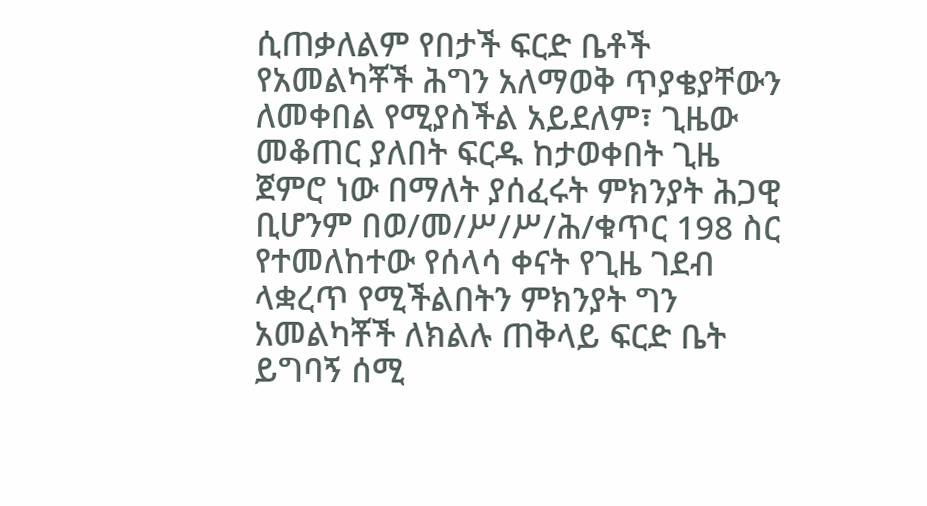ሲጠቃለልም የበታች ፍርድ ቤቶች የአመልካቾች ሕግን አለማወቅ ጥያቄያቸውን ለመቀበል የሚያስችል አይደለም፣ ጊዜው መቆጠር ያለበት ፍርዱ ከታወቀበት ጊዜ ጀምሮ ነው በማለት ያሰፈሩት ምክንያት ሕጋዊ ቢሆንም በወ/መ/ሥ/ሥ/ሕ/ቁጥር 198 ስር የተመለከተው የሰላሳ ቀናት የጊዜ ገደብ ላቋረጥ የሚችልበትን ምክንያት ግን አመልካቾች ለክልሉ ጠቅላይ ፍርድ ቤት ይግባኝ ሰሚ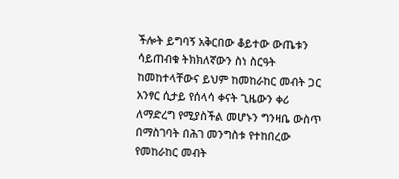ችሎት ይግባኝ አቅርበው ቆይተው ውጤቱን ሳይጠብቁ ትክክለኛውን ስነ ስርዓት ከመከተላቸውና ይህም ከመከራከር መብት ጋር አንፃር ሲታይ የሰላሳ ቀናት ጊዜውን ቀሪ ለማድረግ የሚያስችል መሆኑን ግንዛቤ ውስጥ በማስገባት በሕገ መንግስቱ የተከበረው የመከራከር መብት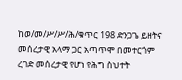ከወ/መ/ሥ/ሥ/ሕ/ቁጥር 198 ድንጋጌ ይዘትና መሰረታዊ አላማ ጋር አጣጥሞ በመተርጎም ረገድ መሰረታዊ የሆነ የሕግ ስህተት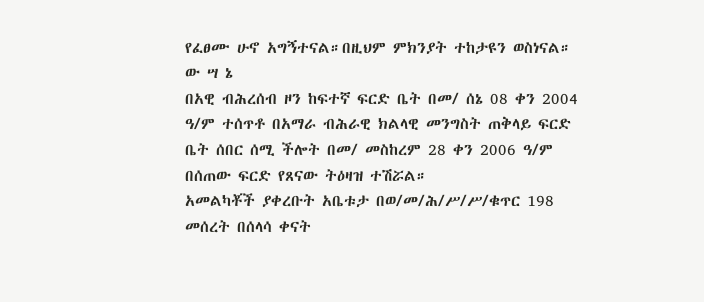የፈፀሙ ሁኖ አግኝተናል።በዚህም ምክንያት ተከታዩን ወስነናል።
ው ሣ ኔ
በአዊ ብሕረሰብ ዞን ከፍተኛ ፍርድ ቤት በመ/ ሰኔ 08 ቀን 2004 ዓ/ም ተሰጥቶ በአማራ ብሕራዊ ክልላዊ መንግስት ጠቅላይ ፍርድ ቤት ሰበር ሰሚ ችሎት በመ/ መስከረም 28 ቀን 2006 ዓ/ም በሰጠው ፍርድ የጸናው ትዕዛዝ ተሽሯል።
አመልካቾች ያቀረቡት አቤቱታ በወ/መ/ሕ/ሥ/ሥ/ቁጥር 198 መሰረት በሰላሳ ቀናት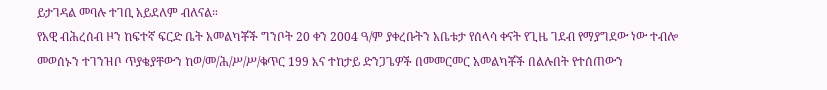ይታገዳል መባሉ ተገቢ አይደለም ብለናል።
የአዊ ብሕረሰብ ዞን ከፍተኛ ፍርድ ቤት አመልካቾች ግንቦት 20 ቀን 2004 ዓ/ም ያቀረቡትን አቤቱታ የሰላሳ ቀናት የጊዜ ገደብ የማያግደው ነው ተብሎ መወሰኑን ተገንዝቦ ጥያቄያቸውን ከወ/መ/ሕ/ሥ/ሥ/ቁጥር 199 እና ተከታይ ድንጋጌዎች በመመርመር አመልካቾች በልሉበት የተሰጠውን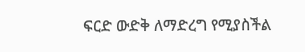ፍርድ ውድቅ ለማድረግ የሚያስችል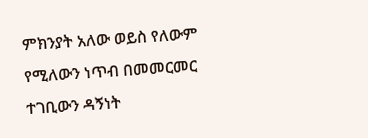ምክንያት አለው ወይስ የለውም የሚለውን ነጥብ በመመርመር ተገቢውን ዳኝነት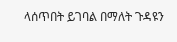ላሰጥበት ይገባል በማለት ጉዳዩን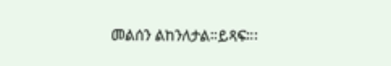መልሰን ልከንለታል።ይጻፍ።፡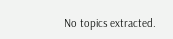No topics extracted.